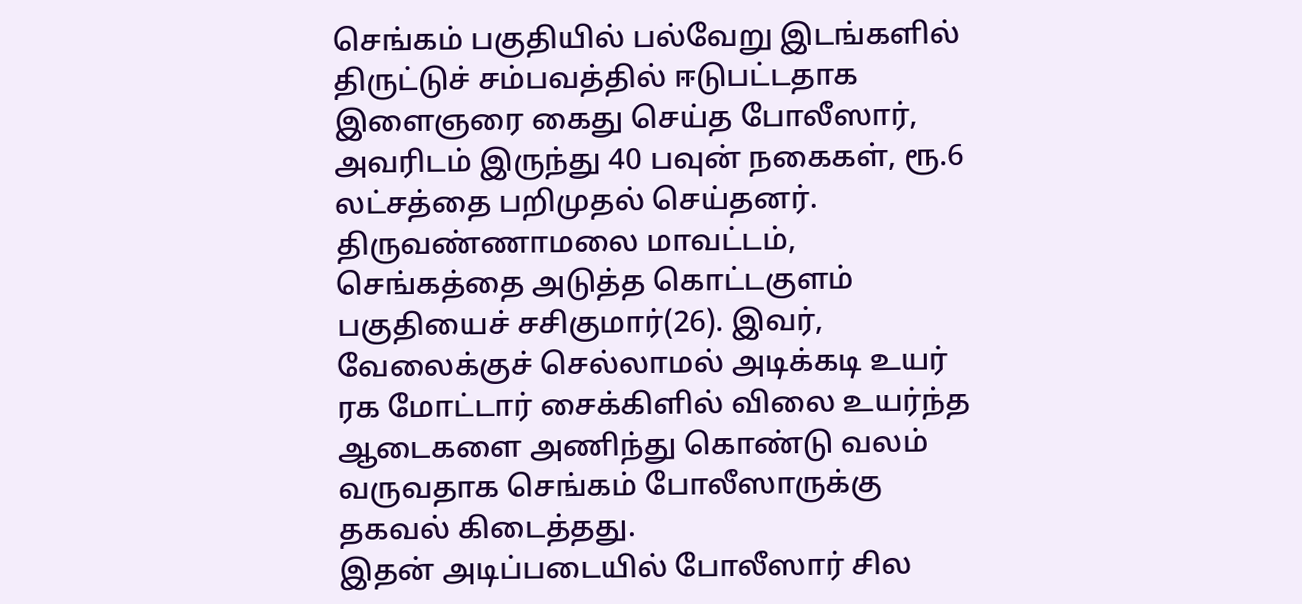செங்கம் பகுதியில் பல்வேறு இடங்களில் திருட்டுச் சம்பவத்தில் ஈடுபட்டதாக இளைஞரை கைது செய்த போலீஸார், அவரிடம் இருந்து 40 பவுன் நகைகள், ரூ.6 லட்சத்தை பறிமுதல் செய்தனர்.
திருவண்ணாமலை மாவட்டம், செங்கத்தை அடுத்த கொட்டகுளம் பகுதியைச் சசிகுமார்(26). இவர், வேலைக்குச் செல்லாமல் அடிக்கடி உயர் ரக மோட்டார் சைக்கிளில் விலை உயர்ந்த ஆடைகளை அணிந்து கொண்டு வலம் வருவதாக செங்கம் போலீஸாருக்கு தகவல் கிடைத்தது.
இதன் அடிப்படையில் போலீஸார் சில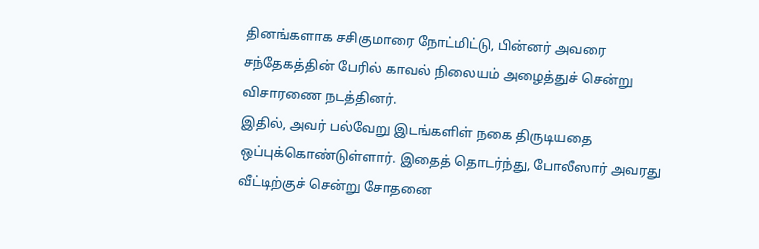தினங்களாக சசிகுமாரை நோட்மிட்டு, பின்னர் அவரை சந்தேகத்தின் பேரில் காவல் நிலையம் அழைத்துச் சென்று விசாரணை நடத்தினர்.
இதில், அவர் பல்வேறு இடங்களிள் நகை திருடியதை ஒப்புக்கொண்டுள்ளார். இதைத் தொடர்ந்து, போலீஸார் அவரது வீட்டிற்குச் சென்று சோதனை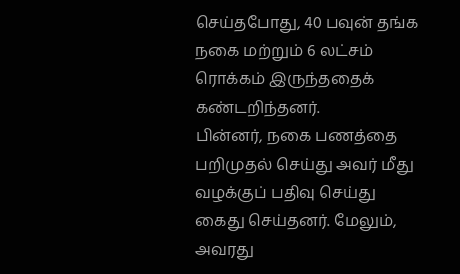செய்தபோது, 40 பவுன் தங்க நகை மற்றும் 6 லட்சம் ரொக்கம் இருந்ததைக் கண்டறிந்தனர்.
பின்னர், நகை பணத்தை பறிமுதல் செய்து அவர் மீது வழக்குப் பதிவு செய்து கைது செய்தனர். மேலும், அவரது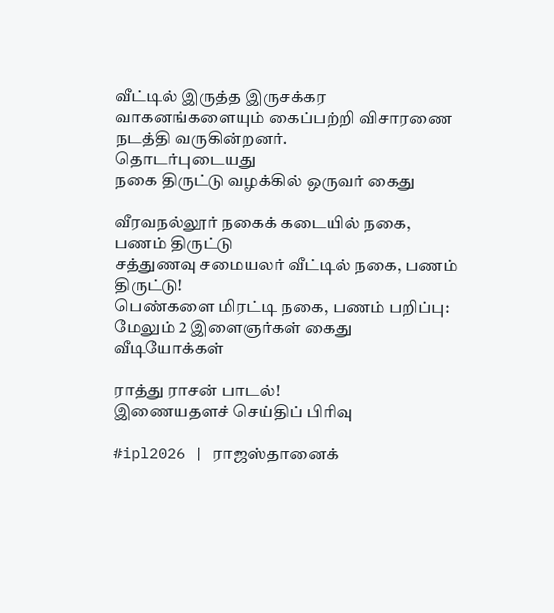வீட்டில் இருத்த இருசக்கர வாகனங்களையும் கைப்பற்றி விசாரணை நடத்தி வருகின்றனர்.
தொடர்புடையது
நகை திருட்டு வழக்கில் ஒருவர் கைது

வீரவநல்லூர் நகைக் கடையில் நகை, பணம் திருட்டு
சத்துணவு சமையலர் வீட்டில் நகை, பணம் திருட்டு!
பெண்களை மிரட்டி நகை, பணம் பறிப்பு: மேலும் 2 இளைஞர்கள் கைது
வீடியோக்கள்

ராத்து ராசன் பாடல்!
இணையதளச் செய்திப் பிரிவு

#ipl2026 | ராஜஸ்தானைக்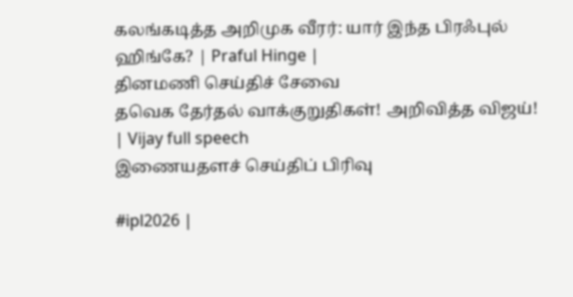கலங்கடித்த அறிமுக வீரர்: யார் இந்த பிரஃபுல் ஹிங்கே? | Praful Hinge |
தினமணி செய்திச் சேவை
தவெக தேர்தல் வாக்குறுதிகள்! அறிவித்த விஜய்! | Vijay full speech
இணையதளச் செய்திப் பிரிவு

#ipl2026 |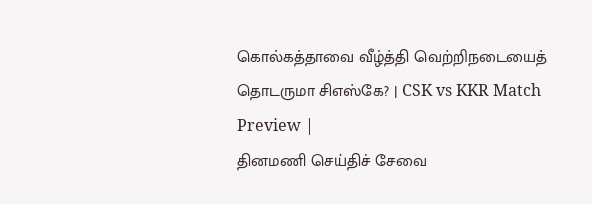கொல்கத்தாவை வீழ்த்தி வெற்றிநடையைத் தொடருமா சிஎஸ்கே? | CSK vs KKR Match Preview |
தினமணி செய்திச் சேவை